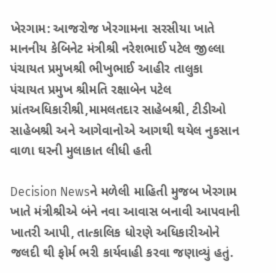ખેરગામ: આજરોજ ખેરગામના સરસીયા ખાતે માનનીય કેબિનેટ મંત્રીશ્રી નરેશભાઈ પટેલ જીલ્લા પંચાયત પ્રમુખશ્રી ભીખુભાઈ આહીર તાલુકા પંચાયત પ્રમુખ શ્રીમતિ રક્ષાબેન પટેલ પ્રાંતઅધિકારીશ્રી,મામલતદાર સાહેબશ્રી, ટીડીઓ સાહેબશ્રી અને આગેવાનોએ આગથી થયેલ નુકસાન વાળા ઘરની મુલાકાત લીધી હતી

Decision Newsને મળેલી માહિતી મુજબ ખેરગામ ખાતે મંત્રીશ્રીએ બંને નવા આવાસ બનાવી આપવાની ખાતરી આપી, તાત્કાલિક ધોરણે અધિકારીઓને જલદી થી ફોર્મ ભરી કાર્યવાહી કરવા જણાવ્યું હતું.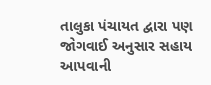તાલુકા પંચાયત દ્વારા પણ જોગવાઈ અનુસાર સહાય આપવાની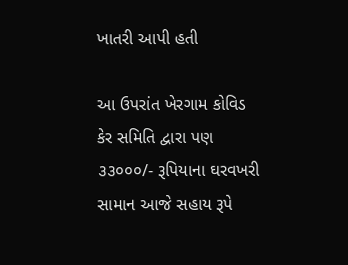ખાતરી આપી હતી

આ ઉપરાંત ખેરગામ કોવિડ કેર સમિતિ દ્વારા પણ ૩૩૦૦૦/- રૂપિયાના ઘરવખરી સામાન આજે સહાય રૂપે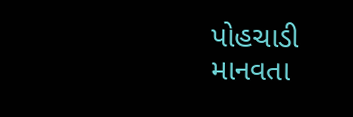પોહચાડી માનવતા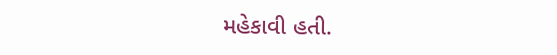મહેકાવી હતી.